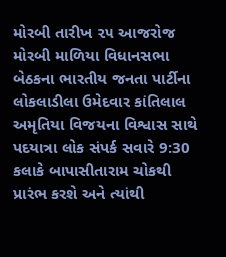મોરબી તારીખ ૨૫ આજરોજ મોરબી માળિયા વિધાનસભા બેઠકના ભારતીય જનતા પાર્ટીના લોકલાડીલા ઉમેદવાર કાંતિલાલ અમૃતિયા વિજયના વિશ્વાસ સાથે પદયાત્રા લોક સંપર્ક સવારે 9:30 કલાકે બાપાસીતારામ ચોકથી પ્રારંભ કરશે અને ત્યાંથી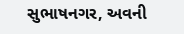સુભાષનગર, અવની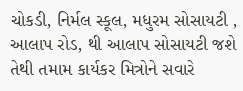ચોકડી, નિર્મલ સ્કૂલ, મધુરમ સોસાયટી , આલાપ રોડ, થી આલાપ સોસાયટી જશે તેથી તમામ કાર્યકર મિત્રોને સવારે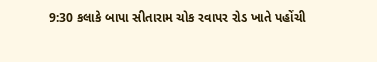9:30 કલાકે બાપા સીતારામ ચોક રવાપર રોડ ખાતે પહોંચી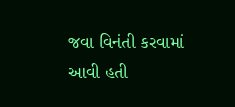જવા વિનંતી કરવામાં આવી હતી